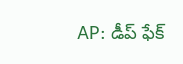AP: డీప్ ఫేక్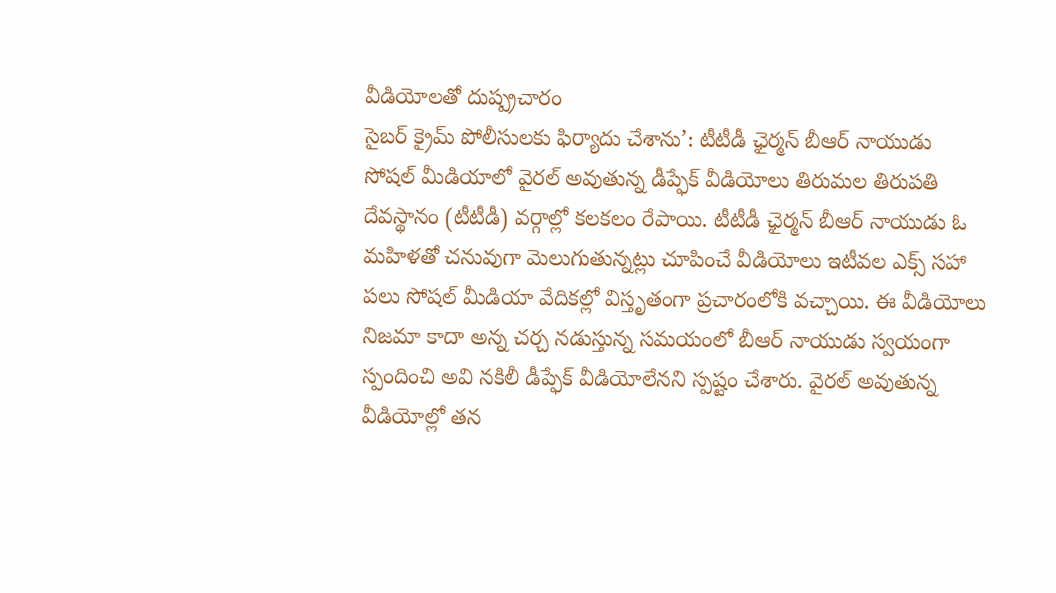వీడియోలతో దుష్ప్రచారం
సైబర్ క్రైమ్ పోలీసులకు ఫిర్యాదు చేశాను’: టీటీడీ ఛైర్మన్ బీఆర్ నాయుడు
సోషల్ మీడియాలో వైరల్ అవుతున్న డీప్ఫేక్ వీడియోలు తిరుమల తిరుపతి దేవస్థానం (టీటీడీ) వర్గాల్లో కలకలం రేపాయి. టీటీడీ ఛైర్మన్ బీఆర్ నాయుడు ఓ మహిళతో చనువుగా మెలుగుతున్నట్లు చూపించే వీడియోలు ఇటీవల ఎక్స్ సహా పలు సోషల్ మీడియా వేదికల్లో విస్తృతంగా ప్రచారంలోకి వచ్చాయి. ఈ వీడియోలు నిజమా కాదా అన్న చర్చ నడుస్తున్న సమయంలో బీఆర్ నాయుడు స్వయంగా స్పందించి అవి నకిలీ డీప్ఫేక్ వీడియోలేనని స్పష్టం చేశారు. వైరల్ అవుతున్న వీడియోల్లో తన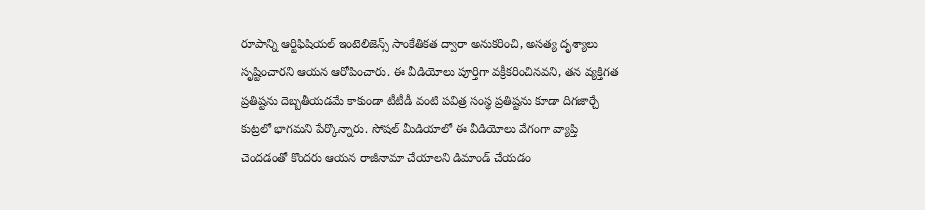రూపాన్ని ఆర్టిఫిషియల్ ఇంటెలిజెన్స్ సాంకేతికత ద్వారా అనుకరించి, అసత్య దృశ్యాలు సృష్టించారని ఆయన ఆరోపించారు. ఈ వీడియోలు పూర్తిగా వక్రీకరించినవని, తన వ్యక్తిగత ప్రతిష్టను దెబ్బతీయడమే కాకుండా టీటీడీ వంటి పవిత్ర సంస్థ ప్రతిష్టను కూడా దిగజార్చే కుట్రలో భాగమని పేర్కొన్నారు. సోషల్ మీడియాలో ఈ వీడియోలు వేగంగా వ్యాప్తి చెందడంతో కొందరు ఆయన రాజీనామా చేయాలని డిమాండ్ చేయడం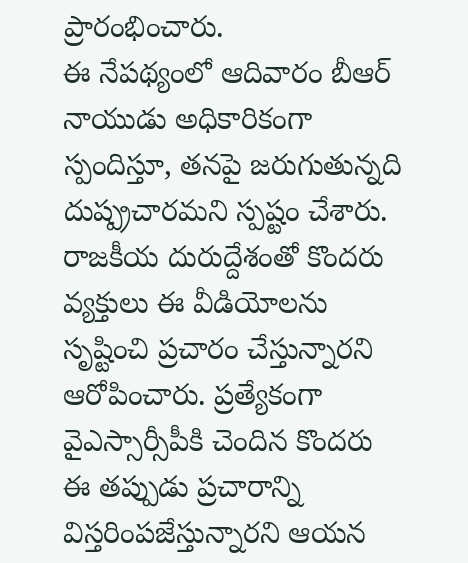ప్రారంభించారు.
ఈ నేపథ్యంలో ఆదివారం బీఆర్ నాయుడు అధికారికంగా స్పందిస్తూ, తనపై జరుగుతున్నది దుష్ప్రచారమని స్పష్టం చేశారు. రాజకీయ దురుద్దేశంతో కొందరు వ్యక్తులు ఈ వీడియోలను సృష్టించి ప్రచారం చేస్తున్నారని ఆరోపించారు. ప్రత్యేకంగా వైఎస్సార్సీపీకి చెందిన కొందరు ఈ తప్పుడు ప్రచారాన్ని విస్తరింపజేస్తున్నారని ఆయన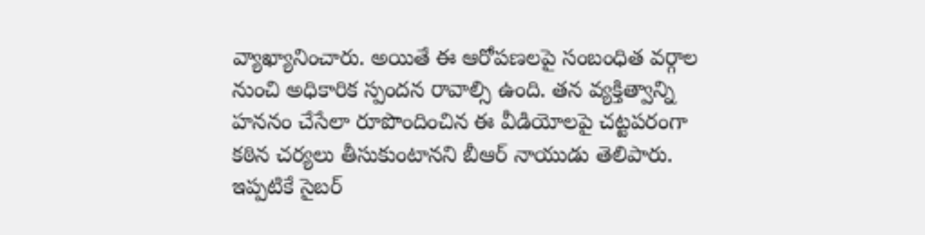వ్యాఖ్యానించారు. అయితే ఈ ఆరోపణలపై సంబంధిత వర్గాల నుంచి అధికారిక స్పందన రావాల్సి ఉంది. తన వ్యక్తిత్వాన్ని హననం చేసేలా రూపొందించిన ఈ వీడియోలపై చట్టపరంగా కఠిన చర్యలు తీసుకుంటానని బీఆర్ నాయుడు తెలిపారు. ఇప్పటికే సైబర్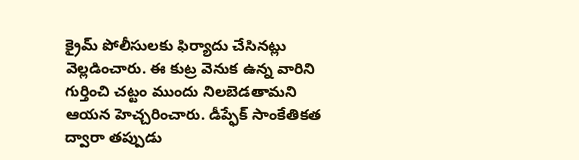క్రైమ్ పోలీసులకు ఫిర్యాదు చేసినట్లు వెల్లడించారు. ఈ కుట్ర వెనుక ఉన్న వారిని గుర్తించి చట్టం ముందు నిలబెడతామని ఆయన హెచ్చరించారు. డీప్ఫేక్ సాంకేతికత ద్వారా తప్పుడు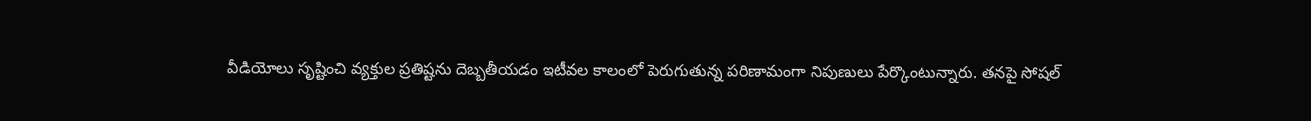వీడియోలు సృష్టించి వ్యక్తుల ప్రతిష్టను దెబ్బతీయడం ఇటీవల కాలంలో పెరుగుతున్న పరిణామంగా నిపుణులు పేర్కొంటున్నారు. తనపై సోషల్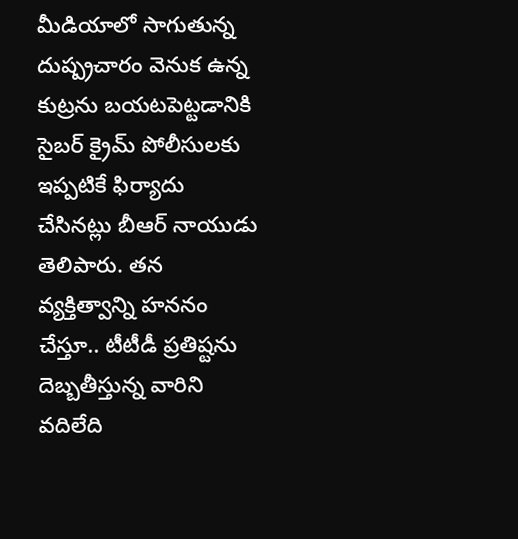మీడియాలో సాగుతున్న దుష్ప్రచారం వెనుక ఉన్న కుట్రను బయటపెట్టడానికి సైబర్ క్రైమ్ పోలీసులకు ఇప్పటికే ఫిర్యాదు చేసినట్లు బీఆర్ నాయుడు తెలిపారు. తన వ్యక్తిత్వాన్ని హననం చేస్తూ.. టీటీడీ ప్రతిష్టను దెబ్బతీస్తున్న వారిని వదిలేది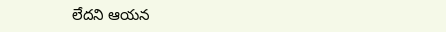లేదని ఆయన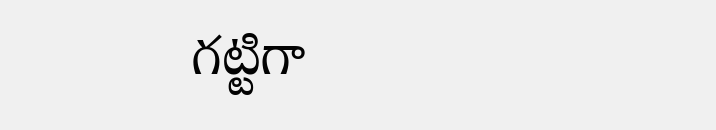గట్టిగా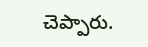చెప్పారు.